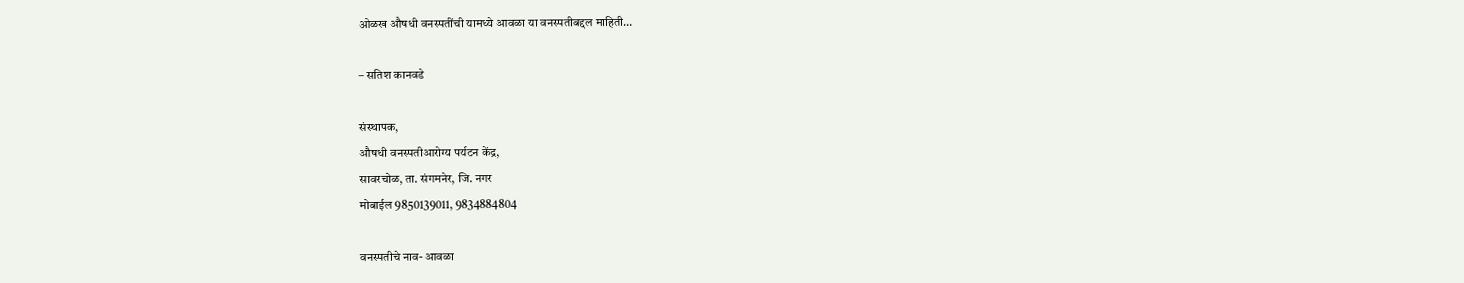ओळख औषधी वनस्पतींची यामध्ये आवळा या वनस्पतीबद्दल माहिती…

– सतिश कानवडे

संस्थापक,
औषधी वनस्पतीआरोग्य पर्यटन केंद्र,
सावरचोळ, ता. संगमनेर, जि. नगर
मोबाईल 9850139011, 9834884804

वनस्पतीचे नाव- आवळा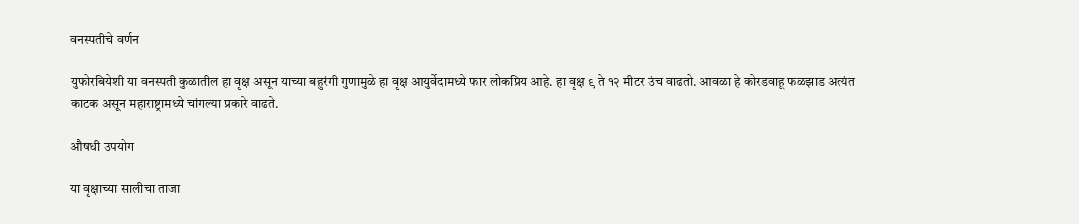वनस्पतीचे वर्णन

युफोरबियेशी या वनस्पती कुळातील हा वृक्ष असून याच्या बहुरंगी गुणामुळे हा वृक्ष आयुर्वेदामध्ये फार लोकप्रिय आहे. हा वृक्ष ९ ते १२ मीटर उंच वाढतो. आवळा हे कोरडवाहू फळझाड अत्यंत काटक असून महाराष्ट्रामध्ये चांगल्या प्रकारे वाढते.

औषधी उपयोग

या वृक्षाच्या सालीचा ताजा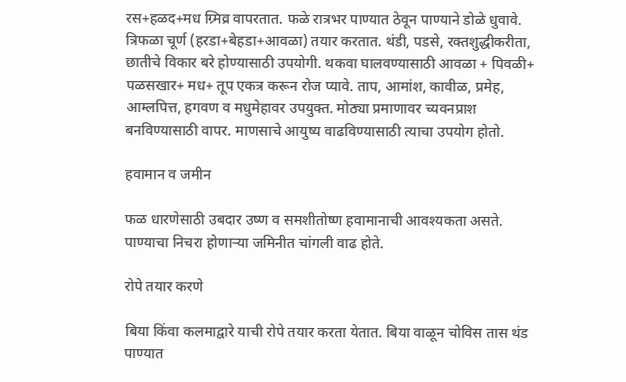रस+हळद+मध ग्र्मिव्र वापरतात. फळे रात्रभर पाण्यात ठेवून पाण्याने डोळे धुवावे. त्रिफळा चूर्ण (हरडा+बेहडा+आवळा) तयार करतात. थंडी, पडसे, रक्तशुद्धीकरीता, छातीचे विकार बरे होण्यासाठी उपयोगी. थकवा घालवण्यासाठी आवळा + पिवळी+ पळसखार+ मध+ तूप एकत्र करून रोज प्यावे. ताप, आमांश, कावीळ, प्रमेह, आम्लपित्त, हगवण व मधुमेहावर उपयुक्त. मोठ्या प्रमाणावर च्यवनप्राश बनविण्यासाठी वापर. माणसाचे आयुष्य वाढविण्यासाठी त्याचा उपयोग होतो.

हवामान व जमीन

फळ धारणेसाठी उबदार उष्ण व समशीतोष्ण हवामानाची आवश्यकता असते. पाण्याचा निचरा होणाऱ्या जमिनीत चांगली वाढ होते.

रोपे तयार करणे

बिया किंवा कलमाद्वारे याची रोपे तयार करता येतात. बिया वाळून चोविस तास थंड पाण्यात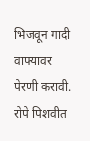भिजवून गादी वाफ्यावर पेरणी करावी. रोपे पिशवीत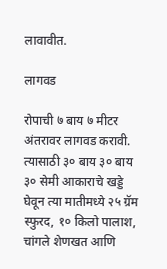लावावीत.

लागवड

रोपाची ७ बाय ७ मीटर अंतरावर लागवड करावी. त्यासाठी ३० बाय ३० बाय ३० सेमी आकाराचे खड्डे घेवून त्या मातीमध्ये २५ ग्रॅम स्फुरद, १० किलो पालाश, चांगले शेणखत आणि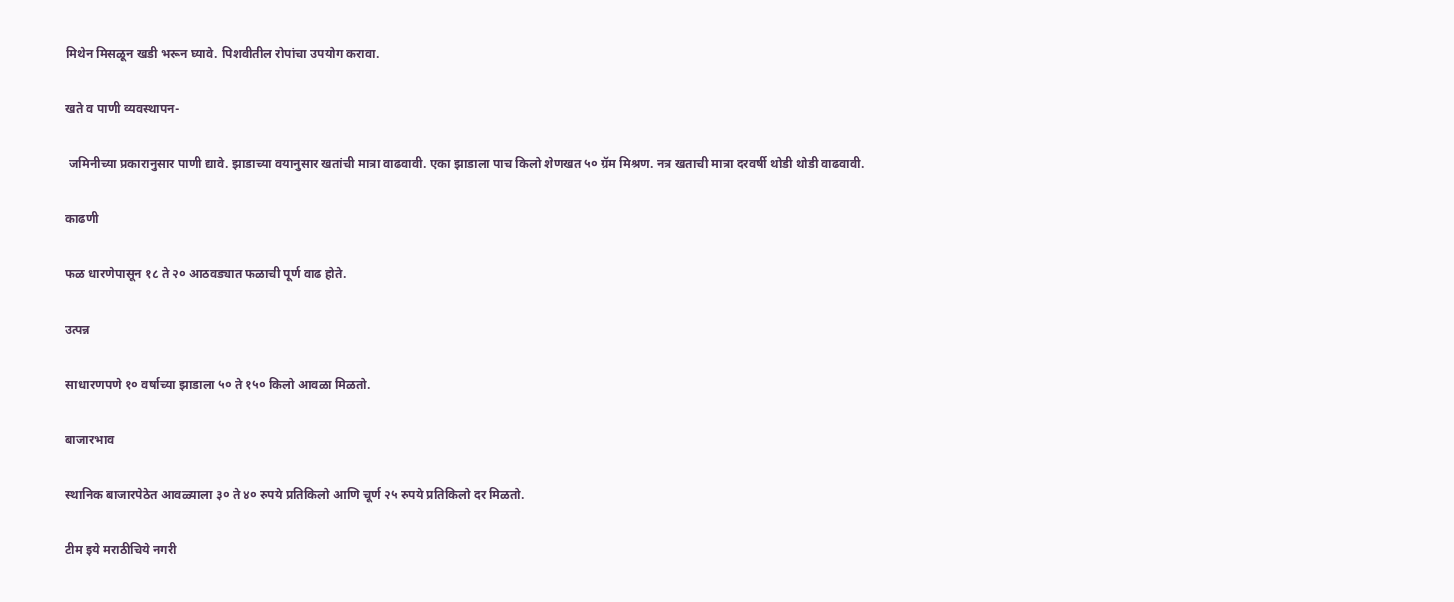मिथेन मिसळून खडी भरून घ्यावे. पिशवीतील रोपांचा उपयोग करावा.

खते व पाणी व्यवस्थापन-

 जमिनीच्या प्रकारानुसार पाणी द्यावे. झाडाच्या वयानुसार खतांची मात्रा वाढवावी. एका झाडाला पाच किलो शेणखत ५० ग्रॅम मिश्रण. नत्र खताची मात्रा दरवर्षी थोडी थोडी वाढवावी.

काढणी

फळ धारणेपासून १८ ते २० आठवड्यात फळाची पूर्ण वाढ होते.

उत्पन्न

साधारणपणे १० वर्षाच्या झाडाला ५० ते १५० किलो आवळा मिळतो.

बाजारभाव

स्थानिक बाजारपेठेत आवळ्याला ३० ते ४० रुपये प्रतिकिलो आणि चूर्ण २५ रुपये प्रतिकिलो दर मिळतो.

टीम इये मराठीचिये नगरी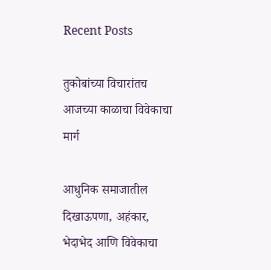Recent Posts

तुकोबांच्या विचारांतच आजच्या काळाचा विवेकाचा मार्ग

आधुनिक समाजातील दिखाऊपणा, अहंकार, भेदाभेद आणि विवेकाचा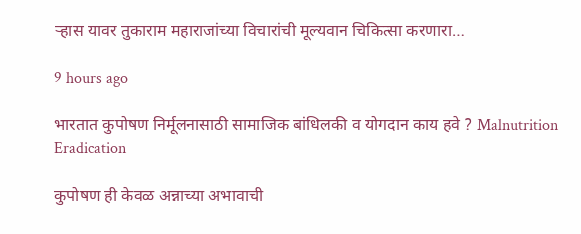ऱ्हास यावर तुकाराम महाराजांच्या विचारांची मूल्यवान चिकित्सा करणारा…

9 hours ago

भारतात कुपोषण निर्मूलनासाठी सामाजिक बांधिलकी व योगदान काय हवे ? Malnutrition Eradication

कुपोषण ही केवळ अन्नाच्या अभावाची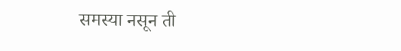समस्या नसून ती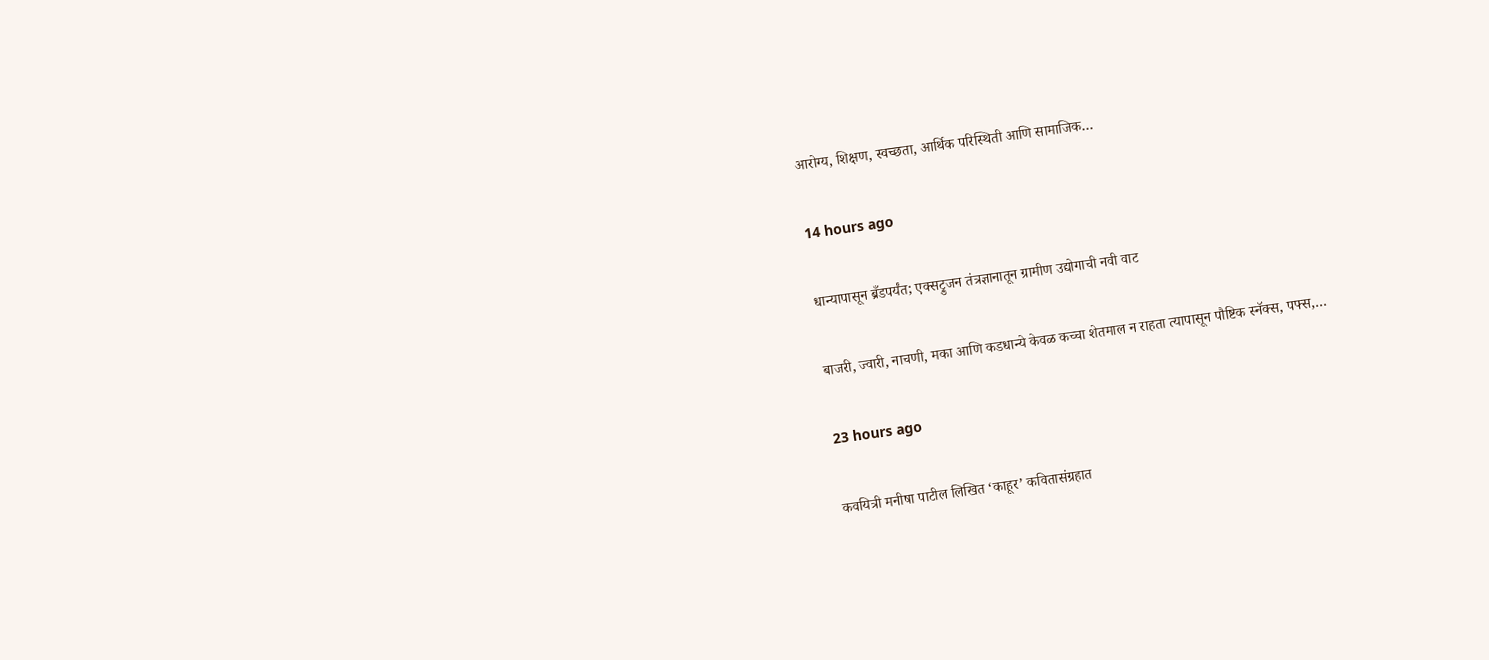आरोग्य, शिक्षण, स्वच्छता, आर्थिक परिस्थिती आणि सामाजिक…

14 hours ago

धान्यापासून ब्रँडपर्यंत; एक्सट्रुजन तंत्रज्ञानातून ग्रामीण उद्योगाची नवी वाट

बाजरी, ज्वारी, नाचणी, मका आणि कडधान्ये केवळ कच्चा शेतमाल न राहता त्यापासून पौष्टिक स्नॅक्स, पफ्स,…

23 hours ago

कवयित्री मनीषा पाटील लिखित ‘काहूर’ कवितासंग्रहात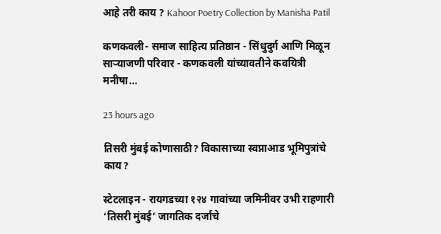आहे तरी काय ? Kahoor Poetry Collection by Manisha Patil

कणकवली- समाज साहित्य प्रतिष्ठान - सिंधुदुर्ग आणि मिळून साऱ्याजणी परिवार - कणकवली यांच्यावतीने कवयित्री मनीषा…

23 hours ago

तिसरी मुंबई कोणासाठी? विकासाच्या स्वप्नाआड भूमिपुत्रांचे काय?

स्टेटलाइन - रायगडच्या १२४ गावांच्या जमिनीवर उभी राहणारी ‘तिसरी मुंबई’ जागतिक दर्जाचे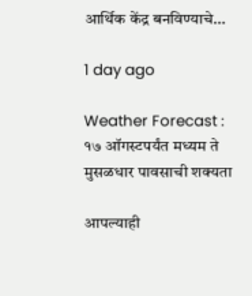आर्थिक केंद्र बनविण्याचे…

1 day ago

Weather Forecast : १७ ऑगस्टपर्यंत मध्यम ते मुसळधार पावसाची शक्यता

आपल्याही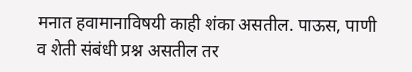मनात हवामानाविषयी काही शंका असतील. पाऊस, पाणी व शेती संबंधी प्रश्न असतील तर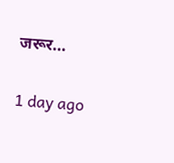जरूर…

1 day ago